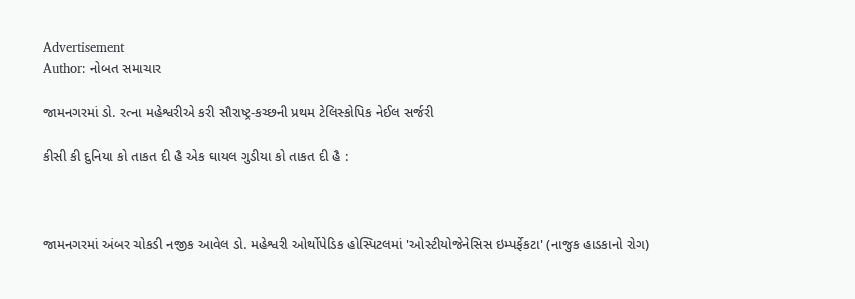Advertisement
Author: નોબત સમાચાર

જામનગરમાં ડો. રત્ના મહેશ્વરીએ કરી સૌરાષ્ટ્ર-કચ્છની પ્રથમ ટેલિસ્કોપિક નેઈલ સર્જરી

કીસી કી દુનિયા કો તાકત દી હૈ એક ઘાયલ ગુડીયા કો તાકત દી હૈ :



જામનગરમાં અંબર ચોકડી નજીક આવેલ ડો. મહેશ્વરી ઓર્થોપેડિક હોસ્પિટલમાં 'ઓસ્ટીયોજેનેસિસ ઇમ્પર્ફેકટા' (નાજુક હાડકાનો રોગ)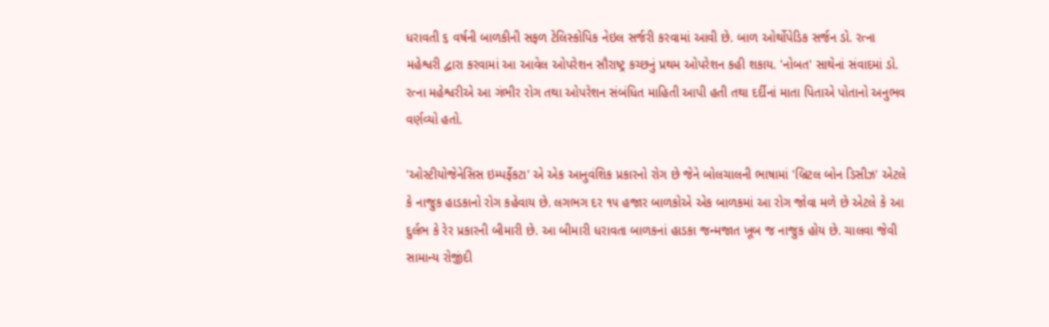ધરાવતી ૬ વર્ષની બાળકીની સફળ ટેલિસ્કોપિક નેઇલ સર્જરી કરવામાં આવી છે. બાળ ઓર્થોપેડિક સર્જન ડો. રત્ના મહેશ્વરી દ્વારા કરવામાં આ આવેલ ઓપરેશન સૌરાષ્ટ્ર કચ્છનું પ્રથમ ઓપરેશન કહી શકાય. 'નોબત' સાથેનાં સંવાદમાં ડો. રત્ના મહેશ્વરીએ આ ગંભીર રોગ તથા ઓપરેશન સંબંધિત માહિતી આપી હતી તથા દર્દીનાં માતા પિતાએ પોતાનો અનુભવ વર્ણવ્યો હતો.

'ઓસ્ટીયોજેનેસિસ ઇમ્પર્ફેકટા' એ એક આનુવંશિક પ્રકારનો રોગ છે જેને બોલચાલની ભાષામાં 'બ્રિટલ બોન ડિસીઝ' એટલે કે નાજુક હાડકાનો રોગ કહેવાય છે. લગભગ દર ૧૫ હજાર બાળકોએ એક બાળકમાં આ રોગ જોવા મળે છે એટલે કે આ દુર્લભ કે રેર પ્રકારની બીમારી છે. આ બીમારી ધરાવતા બાળકનાં હાડકા જન્મજાત ખૂબ જ નાજુક હોય છે. ચાલવા જેવી સામાન્ય રોજીંદી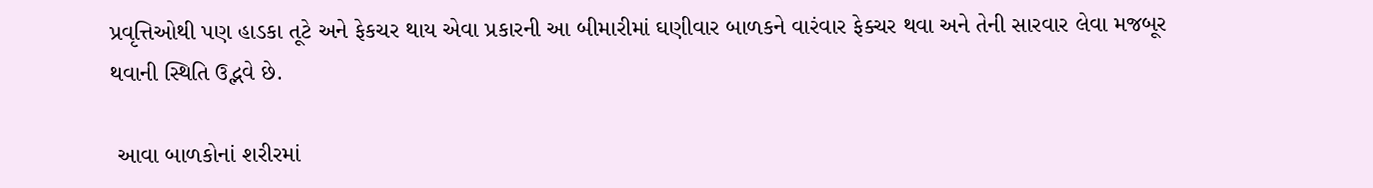પ્રવૃત્તિઓથી પણ હાડકા તૂટે અને ફેકચર થાય એવા પ્રકારની આ બીમારીમાં ઘણીવાર બાળકને વારંવાર ફેક્ચર થવા અને તેની સારવાર લેવા મજબૂર થવાની સ્થિતિ ઉદ્ભવે છે.

 આવા બાળકોનાં શરીરમાં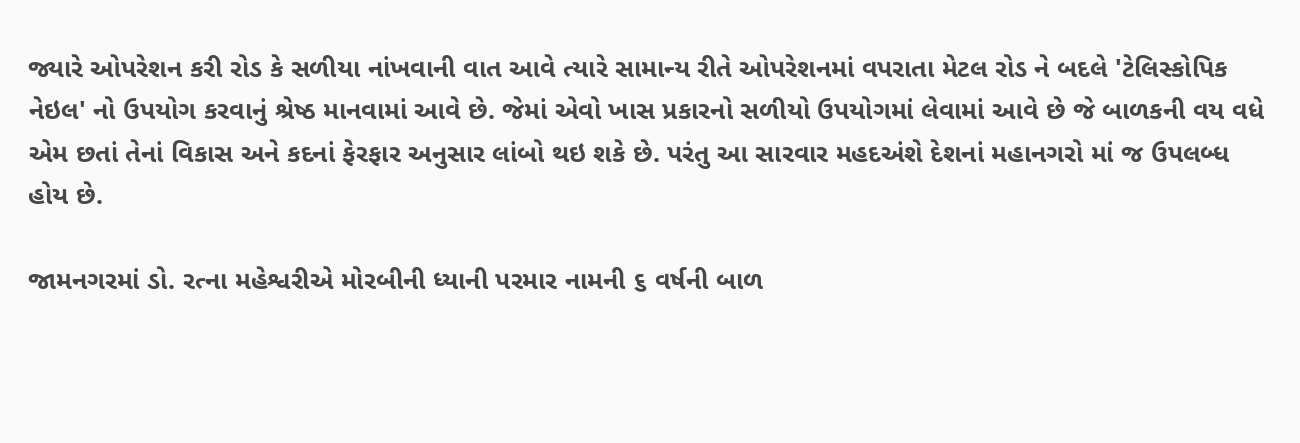જ્યારે ઓપરેશન કરી રોડ કે સળીયા નાંખવાની વાત આવે ત્યારે સામાન્ય રીતે ઓપરેશનમાં વપરાતા મેટલ રોડ ને બદલે 'ટેલિસ્કોપિક નેઇલ' નો ઉપયોગ કરવાનું શ્રેષ્ઠ માનવામાં આવે છે. જેમાં એવો ખાસ પ્રકારનો સળીયો ઉપયોગમાં લેવામાં આવે છે જે બાળકની વય વધે એમ છતાં તેનાં વિકાસ અને કદનાં ફેરફાર અનુસાર લાંબો થઇ શકે છે. પરંતુ આ સારવાર મહદઅંશે દેશનાં મહાનગરો માં જ ઉપલબ્ધ હોય છે.

જામનગરમાં ડો. રત્ના મહેશ્વરીએ મોરબીની ધ્યાની પરમાર નામની ૬ વર્ષની બાળ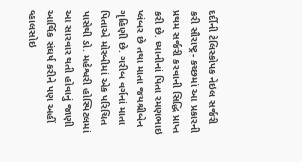દર્દીની ટેલિસ્કોપક નેઇલ સર્જરી કરી સૌરાષ્ટ્ર- કચ્છમાં આ પ્રકારની પ્રથમ સર્જરી કરવાની સિદ્ધિ પ્રાપ્ત કરી છે. ધ્યાનીનાં પિતા રમણભાઇ પ્લંબર છે તથા માતા જયશ્રીબેન ગૃહિણી છે. ગરીબ વર્ગનાં માતા પિતાએ મોરબીમાં એક પરિચિત પાસેથી ડો. મહેશ્વરી હોસ્પિટલમાં આ સારવાર થતી હોવાનું જાણી આર્થિક સંઘર્ષ કરીને પણ અહીં વ્હાલસોઇ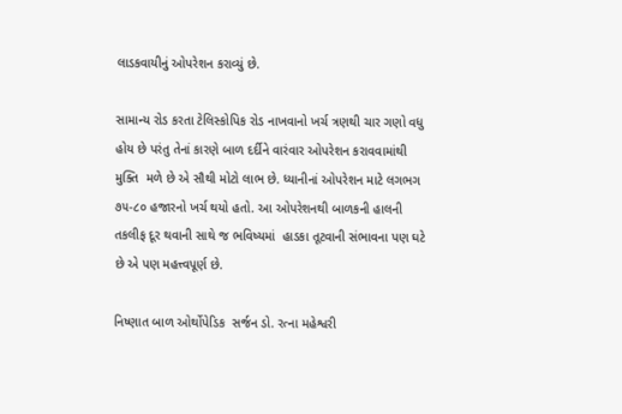લાડકવાયીનું ઓપરેશન કરાવ્યું છે.

સામાન્ય રોડ કરતા ટેલિસ્કોપિક રોડ નાખવાનો ખર્ચ ત્રણથી ચાર ગણો વધુ હોય છે પરંતુ તેનાં કારણે બાળ દર્દીને વારંવાર ઓપરેશન કરાવવામાંથી મુક્તિ  મળે છે એ સૌથી મોટો લાભ છે. ધ્યાનીનાં ઓપરેશન માટે લગભગ ૭૫-૮૦ હજારનો ખર્ચ થયો હતો. આ ઓપરેશનથી બાળકની હાલની તકલીફ દૂર થવાની સાથે જ ભવિષ્યમાં  હાડકા તૂટવાની સંભાવના પણ ઘટે છે એ પણ મહત્ત્વપૂર્ણ છે.

નિષ્ણાત બાળ ઓર્થોપેડિક  સર્જન ડો. રત્ના મહેશ્વરી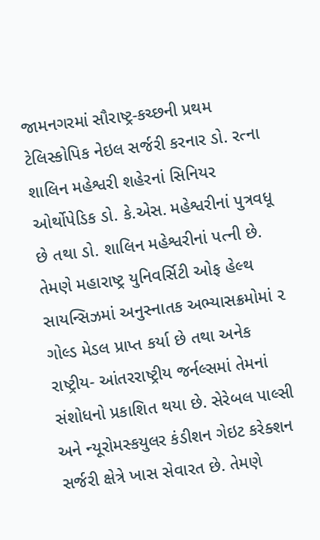જામનગરમાં સૌરાષ્ટ્ર-કચ્છની પ્રથમ ટેલિસ્કોપિક નેઇલ સર્જરી કરનાર ડો. રત્ના શાલિન મહેશ્વરી શહેરનાં સિનિયર ઓર્થોપેડિક ડો. કે.એસ. મહેશ્વરીનાં પુત્રવધૂ છે તથા ડો. શાલિન મહેશ્વરીનાં પત્ની છે. તેમણે મહારાષ્ટ્ર યુનિવર્સિટી ઓફ હેલ્થ સાયન્સિઝમાં અનુસ્નાતક અભ્યાસક્રમોમાં ૨ ગોલ્ડ મેડલ પ્રાપ્ત કર્યા છે તથા અનેક રાષ્ટ્રીય- આંતરરાષ્ટ્રીય જર્નલ્સમાં તેમનાં સંશોધનો પ્રકાશિત થયા છે. સેરેબલ પાલ્સી અને ન્યૂરોમસ્કયુલર કંડીશન ગેઇટ કરેક્શન સર્જરી ક્ષેત્રે ખાસ સેવારત છે. તેમણે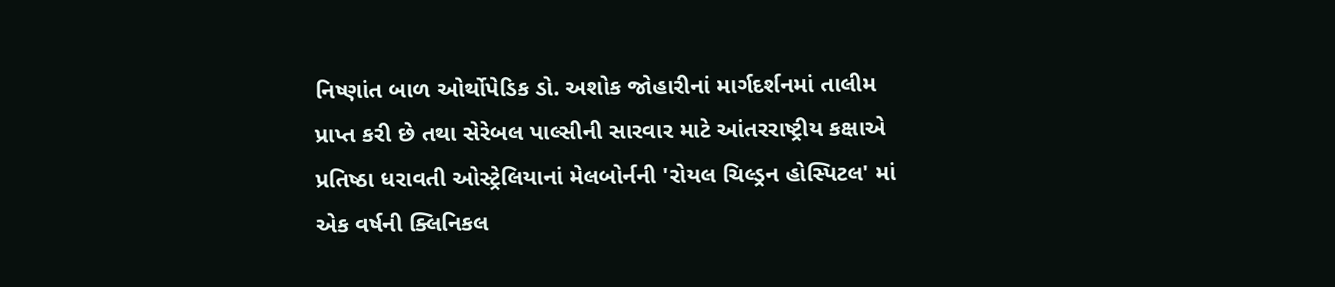નિષ્ણાંત બાળ ઓર્થોપેડિક ડો. અશોક જોહારીનાં માર્ગદર્શનમાં તાલીમ પ્રાપ્ત કરી છે તથા સેરેબલ પાલ્સીની સારવાર માટે આંતરરાષ્ટ્રીય કક્ષાએ પ્રતિષ્ઠા ધરાવતી ઓસ્ટ્રેલિયાનાં મેલબોર્નની 'રોયલ ચિલ્ડ્રન હોસ્પિટલ' માં એક વર્ષની ક્લિનિકલ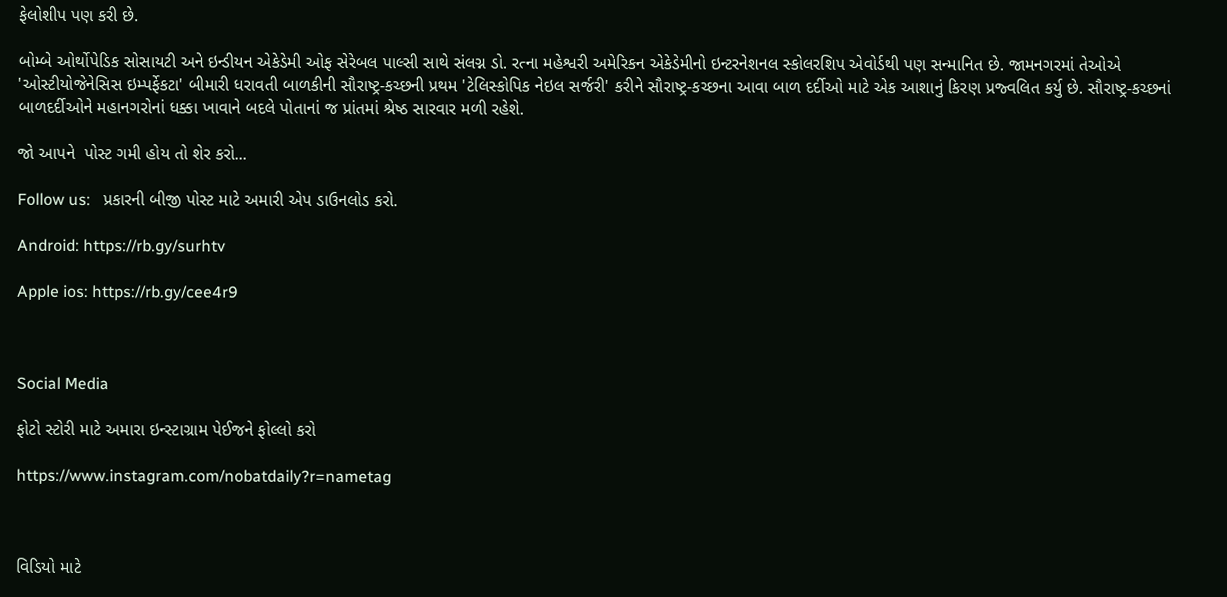ફેલોશીપ પણ કરી છે.

બોમ્બે ઓર્થોપેડિક સોસાયટી અને ઇન્ડીયન એકેડેમી ઓફ સેરેબલ પાલ્સી સાથે સંલગ્ન ડો. રત્ના મહેશ્વરી અમેરિકન એકેડેમીનો ઇન્ટરનેશનલ સ્કોલરશિપ એવોર્ડથી પણ સન્માનિત છે. જામનગરમાં તેઓએ 'ઓસ્ટીયોજેનેસિસ ઇમ્પર્ફેકટા' બીમારી ધરાવતી બાળકીની સૌરાષ્ટ્ર-કચ્છની પ્રથમ 'ટેલિસ્કોપિક નેઇલ સર્જરી' કરીને સૌરાષ્ટ્ર-કચ્છના આવા બાળ દર્દીઓ માટે એક આશાનું કિરણ પ્રજ્વલિત કર્યુ છે. સૌરાષ્ટ્ર-કચ્છનાં બાળદર્દીઓને મહાનગરોનાં ધક્કા ખાવાને બદલે પોતાનાં જ પ્રાંતમાં શ્રેષ્ઠ સારવાર મળી રહેશે.

જો આપને  પોસ્ટ ગમી હોય તો શેર કરો...

Follow us:   પ્રકારની બીજી પોસ્ટ માટે અમારી એપ ડાઉનલોડ કરો.

Android: https://rb.gy/surhtv

Apple ios: https://rb.gy/cee4r9



Social Media

ફોટો સ્ટોરી માટે અમારા ઇન્સ્ટાગ્રામ પેઈજને ફોલ્લો કરો

https://www.instagram.com/nobatdaily?r=nametag



વિડિયો માટે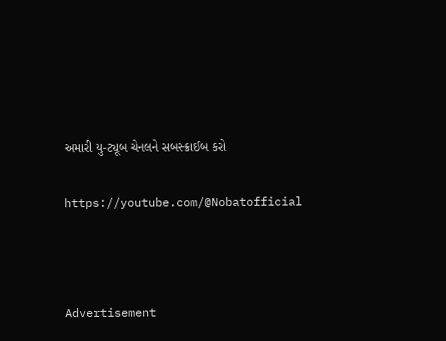અમારી યુ-ટ્યૂબ ચેનલને સબસ્ક્રાઈબ કરો

https://youtube.com/@Nobatofficial



Advertisement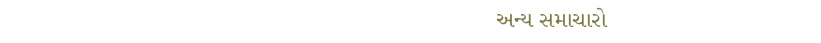અન્ય સમાચારો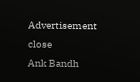Advertisement
close
Ank Bandh